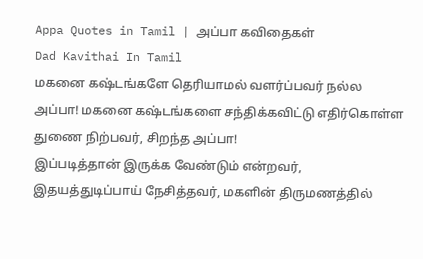Appa Quotes in Tamil | அப்பா கவிதைகள்
Dad Kavithai In Tamil
மகனை கஷ்டங்களே தெரியாமல் வளர்ப்பவர் நல்ல அப்பா! மகனை கஷ்டங்களை சந்திக்கவிட்டு எதிர்கொள்ள துணை நிற்பவர், சிறந்த அப்பா!
இப்படித்தான் இருக்க வேண்டும் என்றவர், இதயத்துடிப்பாய் நேசித்தவர், மகளின் திருமணத்தில்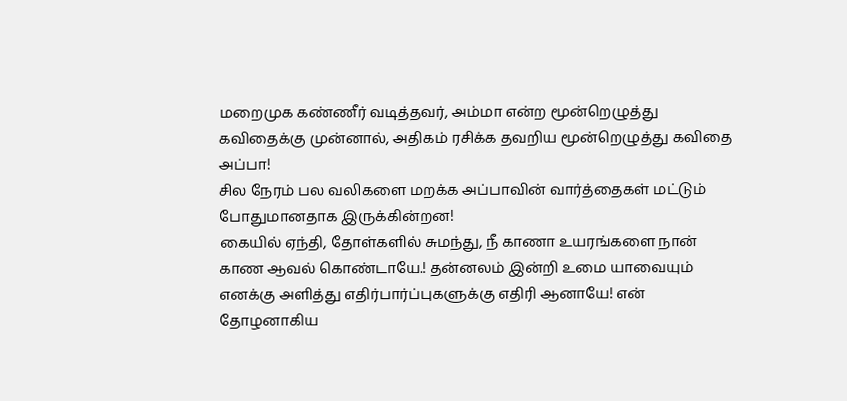மறைமுக கண்ணீர் வடித்தவர், அம்மா என்ற மூன்றெழுத்து கவிதைக்கு முன்னால், அதிகம் ரசிக்க தவறிய மூன்றெழுத்து கவிதை அப்பா!
சில நேரம் பல வலிகளை மறக்க அப்பாவின் வார்த்தைகள் மட்டும் போதுமானதாக இருக்கின்றன!
கையில் ஏந்தி, தோள்களில் சுமந்து, நீ காணா உயரங்களை நான் காண ஆவல் கொண்டாயே.! தன்னலம் இன்றி உமை யாவையும் எனக்கு அளித்து எதிர்பார்ப்புகளுக்கு எதிரி ஆனாயே! என் தோழனாகிய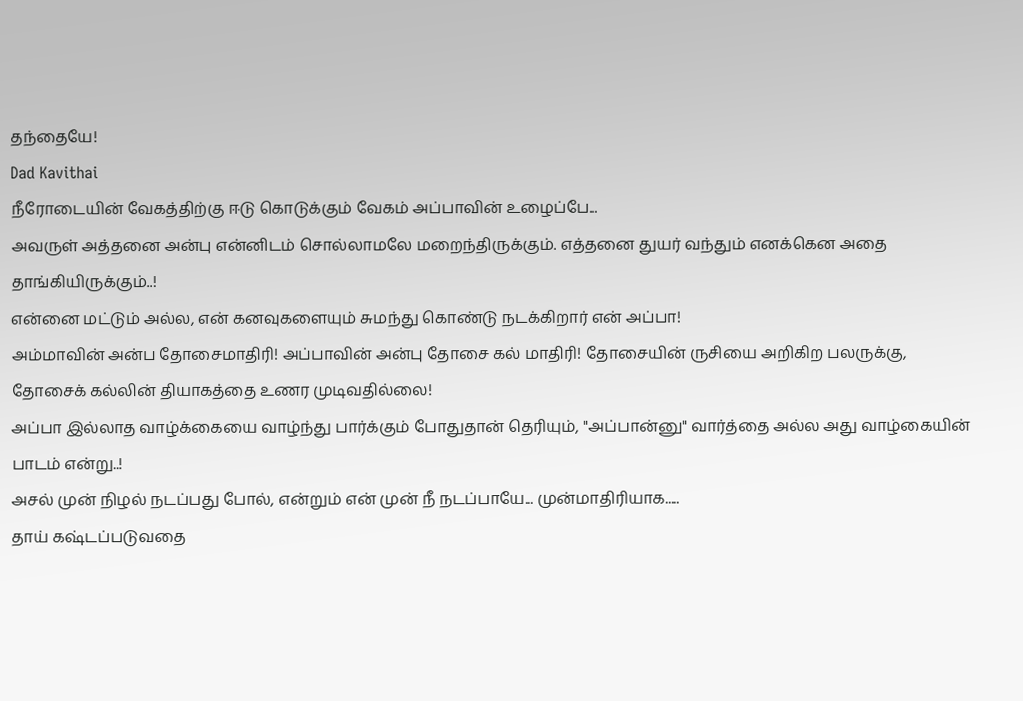தந்தையே!
Dad Kavithai
நீரோடையின் வேகத்திற்கு ஈடு கொடுக்கும் வேகம் அப்பாவின் உழைப்பே...
அவருள் அத்தனை அன்பு என்னிடம் சொல்லாமலே மறைந்திருக்கும். எத்தனை துயர் வந்தும் எனக்கென அதை தாங்கியிருக்கும்..!
என்னை மட்டும் அல்ல, என் கனவுகளையும் சுமந்து கொண்டு நடக்கிறார் என் அப்பா!
அம்மாவின் அன்ப தோசைமாதிரி! அப்பாவின் அன்பு தோசை கல் மாதிரி! தோசையின் ருசியை அறிகிற பலருக்கு, தோசைக் கல்லின் தியாகத்தை உணர முடிவதில்லை!
அப்பா இல்லாத வாழ்க்கையை வாழ்ந்து பார்க்கும் போதுதான் தெரியும், "அப்பான்னு" வார்த்தை அல்ல அது வாழ்கையின் பாடம் என்று..!
அசல் முன் நிழல் நடப்பது போல், என்றும் என் முன் நீ நடப்பாயே... முன்மாதிரியாக.....
தாய் கஷ்டப்படுவதை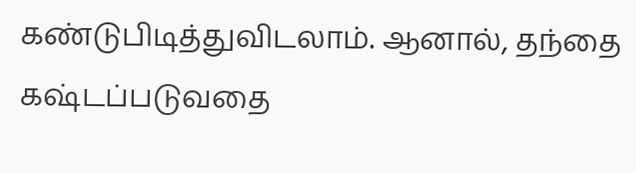கண்டுபிடித்துவிடலாம். ஆனால், தந்தை கஷ்டப்படுவதை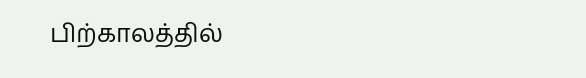பிற்காலத்தில்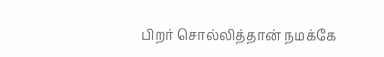பிறர் சொல்லித்தான் நமக்கே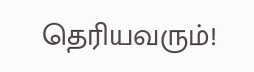தெரியவரும்!